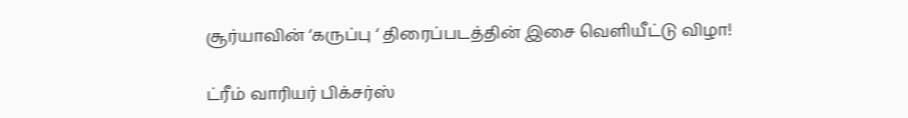சூர்யாவின் ‘கருப்பு ‘ திரைப்படத்தின் இசை வெளியீட்டு விழா!

ட்ரீம் வாரியர் பிக்சர்ஸ்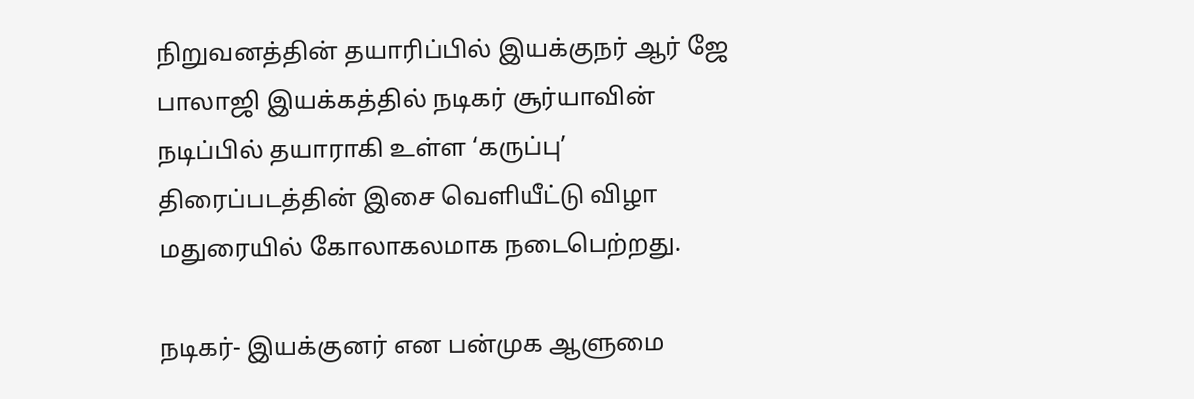நிறுவனத்தின் தயாரிப்பில் இயக்குநர் ஆர் ஜே பாலாஜி இயக்கத்தில் நடிகர் சூர்யாவின் நடிப்பில் தயாராகி உள்ள ‘கருப்பு’ திரைப்படத்தின் இசை வெளியீட்டு விழா மதுரையில் கோலாகலமாக நடைபெற்றது.

நடிகர்- இயக்குனர் என பன்முக ஆளுமை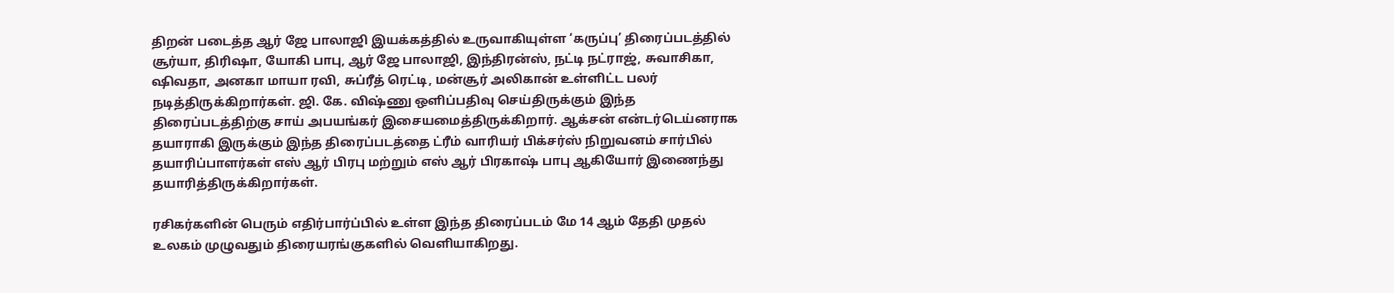திறன் படைத்த ஆர் ஜே பாலாஜி இயக்கத்தில் உருவாகியுள்ள ‘கருப்பு’ திரைப்படத்தில் சூர்யா, திரிஷா, யோகி பாபு, ஆர் ஜே பாலாஜி, இந்திரன்ஸ், நட்டி நட்ராஜ், சுவாசிகா, ஷிவதா, அனகா மாயா ரவி, சுப்ரீத் ரெட்டி, மன்சூர் அலிகான் உள்ளிட்ட பலர் நடித்திருக்கிறார்கள். ஜி. கே. விஷ்ணு ஒளிப்பதிவு செய்திருக்கும் இந்த திரைப்படத்திற்கு சாய் அபயங்கர் இசையமைத்திருக்கிறார். ஆக்சன் என்டர்டெய்னராக தயாராகி இருக்கும் இந்த திரைப்படத்தை ட்ரீம் வாரியர் பிக்சர்ஸ் நிறுவனம் சார்பில் தயாரிப்பாளர்கள் எஸ் ஆர் பிரபு மற்றும் எஸ் ஆர் பிரகாஷ் பாபு ஆகியோர் இணைந்து தயாரித்திருக்கிறார்கள்.

ரசிகர்களின் பெரும் எதிர்பார்ப்பில் உள்ள இந்த திரைப்படம் மே 14 ஆம் தேதி முதல் உலகம் முழுவதும் திரையரங்குகளில் வெளியாகிறது.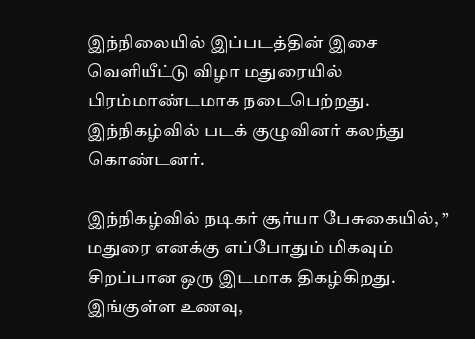இந்நிலையில் இப்படத்தின் இசை வெளியீட்டு விழா மதுரையில் பிரம்மாண்டமாக நடைபெற்றது. இந்நிகழ்வில் படக் குழுவினர் கலந்து கொண்டனர்.

இந்நிகழ்வில் நடிகர் சூர்யா பேசுகையில், ” மதுரை எனக்கு எப்போதும் மிகவும் சிறப்பான ஒரு இடமாக திகழ்கிறது. இங்குள்ள உணவு,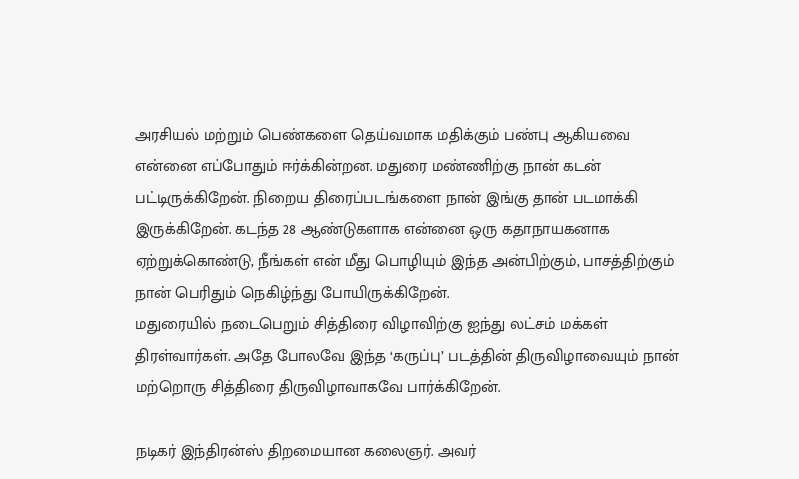அரசியல் மற்றும் பெண்களை தெய்வமாக மதிக்கும் பண்பு ஆகியவை என்னை எப்போதும் ஈர்க்கின்றன. மதுரை மண்ணிற்கு நான் கடன் பட்டிருக்கிறேன். நிறைய திரைப்படங்களை நான் இங்கு தான் படமாக்கி இருக்கிறேன். கடந்த 28 ஆண்டுகளாக என்னை ஒரு கதாநாயகனாக ஏற்றுக்கொண்டு, நீங்கள் என் மீது பொழியும் இந்த அன்பிற்கும், பாசத்திற்கும் நான் பெரிதும் நெகிழ்ந்து போயிருக்கிறேன்.
மதுரையில் நடைபெறும் சித்திரை விழாவிற்கு ஐந்து லட்சம் மக்கள் திரள்வார்கள். அதே போலவே இந்த ‘கருப்பு’ படத்தின் திருவிழாவையும் நான் மற்றொரு சித்திரை திருவிழாவாகவே பார்க்கிறேன்.

நடிகர் இந்திரன்ஸ் திறமையான கலைஞர். அவர்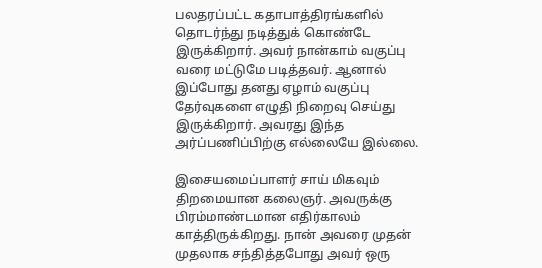பலதரப்பட்ட கதாபாத்திரங்களில் தொடர்ந்து நடித்துக் கொண்டே இருக்கிறார். அவர் நான்காம் வகுப்பு வரை மட்டுமே படித்தவர். ஆனால் இப்போது தனது ஏழாம் வகுப்பு தேர்வுகளை எழுதி நிறைவு செய்து இருக்கிறார். அவரது இந்த அர்ப்பணிப்பிற்கு எல்லையே இல்லை.

இசையமைப்பாளர் சாய் மிகவும் திறமையான கலைஞர். அவருக்கு பிரம்மாண்டமான எதிர்காலம் காத்திருக்கிறது. நான் அவரை முதன் முதலாக சந்தித்தபோது அவர் ஒரு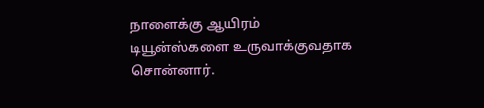நாளைக்கு ஆயிரம் டியூன்ஸ்களை உருவாக்குவதாக சொன்னார்.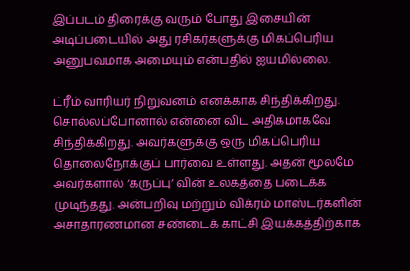இப்படம் திரைக்கு வரும் போது இசையின் அடிப்படையில் அது ரசிகர்களுக்கு மிகப்பெரிய அனுபவமாக அமையும் என்பதில் ஐயமில்லை.

ட்ரீம் வாரியர் நிறுவனம் எனக்காக சிந்திக்கிறது. சொல்லப்போனால் என்னை விட அதிகமாகவே சிந்திக்கிறது. அவர்களுக்கு ஒரு மிகப்பெரிய தொலைநோக்குப் பார்வை உள்ளது. அதன் மூலமே அவர்களால் ‘கருப்பு’ வின் உலகத்தை படைக்க முடிந்தது. அன்பறிவு மற்றும் விக்ரம் மாஸ்டர்களின் அசாதாரணமான சண்டைக் காட்சி இயக்கத்திற்காக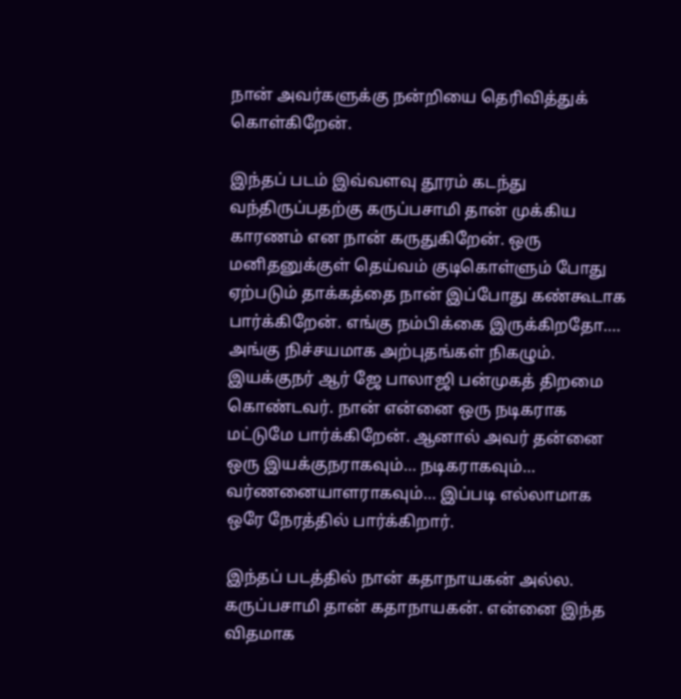நான் அவர்களுக்கு நன்றியை தெரிவித்துக் கொள்கிறேன்.

இந்தப் படம் இவ்வளவு தூரம் கடந்து வந்திருப்பதற்கு கருப்பசாமி தான் முக்கிய காரணம் என நான் கருதுகிறேன். ஒரு மனிதனுக்குள் தெய்வம் குடிகொள்ளும் போது ஏற்படும் தாக்கத்தை நான் இப்போது கண்கூடாக பார்க்கிறேன். எங்கு நம்பிக்கை இருக்கிறதோ…. அங்கு நிச்சயமாக அற்புதங்கள் நிகழும்.
இயக்குநர் ஆர் ஜே பாலாஜி பன்முகத் திறமை கொண்டவர். நான் என்னை ஒரு நடிகராக மட்டுமே பார்க்கிறேன். ஆனால் அவர் தன்னை ஒரு இயக்குநராகவும்… நடிகராகவும்… வர்ணனையாளராகவும்… இப்படி எல்லாமாக ஒரே நேரத்தில் பார்க்கிறார்.

இந்தப் படத்தில் நான் கதாநாயகன் அல்ல. கருப்பசாமி தான் கதாநாயகன். என்னை இந்த விதமாக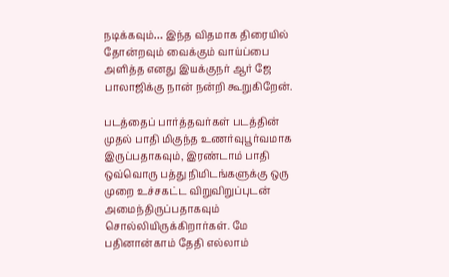நடிக்கவும்… இந்த விதமாக திரையில் தோன்றவும் வைக்கும் வாய்ப்பை அளித்த எனது இயக்குநர் ஆர் ஜே பாலாஜிக்கு நான் நன்றி கூறுகிறேன்.

படத்தைப் பார்த்தவர்கள் படத்தின் முதல் பாதி மிகுந்த உணர்வுபூர்வமாக இருப்பதாகவும், இரண்டாம் பாதி ஒவ்வொரு பத்து நிமிடங்களுக்கு ஒரு முறை உச்சகட்ட விறுவிறுப்புடன் அமைந்திருப்பதாகவும் சொல்லியிருக்கிறார்கள். மே பதினான்காம் தேதி எல்லாம்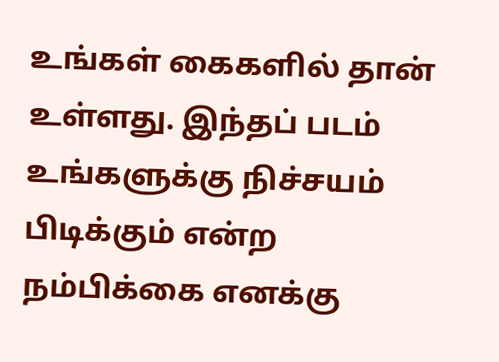உங்கள் கைகளில் தான் உள்ளது. இந்தப் படம் உங்களுக்கு நிச்சயம் பிடிக்கும் என்ற நம்பிக்கை எனக்கு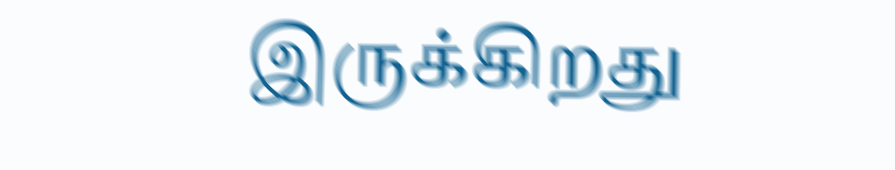இருக்கிறது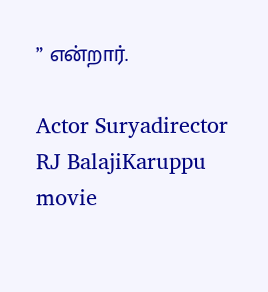” என்றார்.

Actor Suryadirector RJ BalajiKaruppu movie